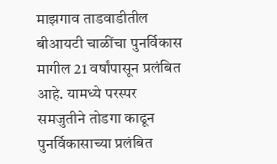माझगाव ताडवाडीतील बीआयटी चाळींचा पुनर्विकास मागील 21 वर्षांपासून प्रलंबित आहे. यामध्ये परस्पर समजुतीने तोडगा काढून पुनर्विकासाच्या प्रलंबित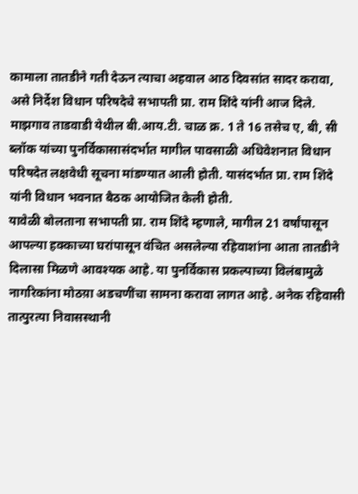कामाला तातडीने गती देऊन त्याचा अहवाल आठ दिवसांत सादर करावा, असे निर्देश विधान परिषदेचे सभापती प्रा. राम शिंदे यांनी आज दिले.
माझगाव ताडवाडी येथील बी.आय.टी. चाळ क्र. 1 ते 16 तसेच ए, बी, सी ब्लॉक यांच्या पुनर्विकासासंदर्भात मागील पावसाळी अधिवेशनात विधान परिषदेत लक्षवेधी सूचना मांडण्यात आली होती. यासंदर्भात प्रा. राम शिंदे यांनी विधान भवनात बैठक आयोजित केली होती.
यावेळी बोलताना सभापती प्रा. राम शिंदे म्हणाले, मागील 21 वर्षांपासून आपल्या हक्काच्या घरांपासून वंचित असलेल्या रहिवाशांना आता तातडीने दिलासा मिळणे आवश्यक आहे. या पुनर्विकास प्रकल्पाच्या विलंबामुळे नागरिकांना मोठय़ा अडचणींचा सामना करावा लागत आहे. अनेक रहिवासी तात्पुरत्या निवासस्थानी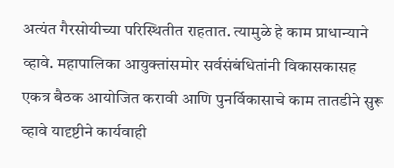अत्यंत गैरसोयीच्या परिस्थितीत राहतात. त्यामुळे हे काम प्राधान्याने व्हावे. महापालिका आयुक्तांसमोर सर्वसंबंधितांनी विकासकासह एकत्र बैठक आयोजित करावी आणि पुनर्विकासाचे काम तातडीने सुरू व्हावे यादृष्टीने कार्यवाही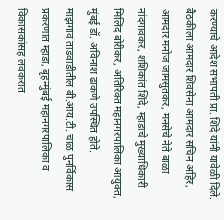करण्याचे आदेश सभापती प्रा. शिंदे यांनी यावेळी दिले.
बैठकीला आमदार शिवसेना आमदार सचिन अहिर, आमदार मनोज जामसुतकर, मनसेचे नेते बाळा नांदगावकर, शशिकांत शिंदे, म्हाडाचे मुख्याधिकारी मिलिंद बोरीकर, अतिरिक्त महानगरपालिका आयुक्त, मुंबई डॉ. अविनाश ढाकणे उपस्थित होते.
माझगाव ताडवाडीतील बी.आय.टी. चाळ पुनर्विकास प्रकरणात म्हाडा, बृहन्मुंबई महानगरपालिका व विकासकांसह लवकरात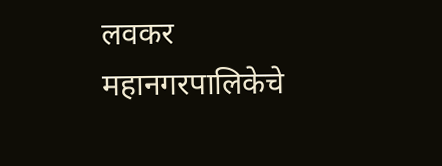लवकर महानगरपालिकेचे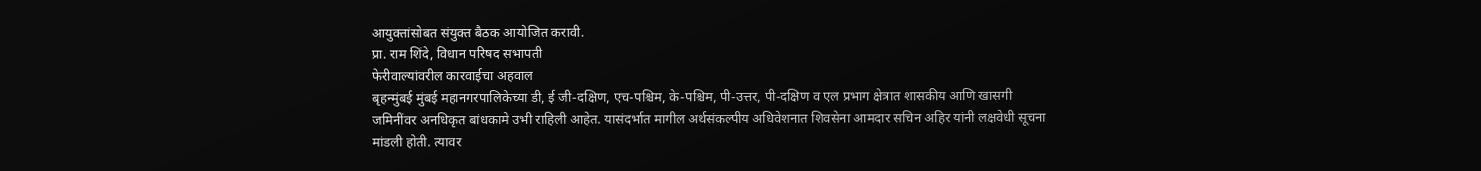आयुक्तांसोबत संयुक्त बैठक आयोजित करावी.
प्रा. राम शिंदे, विधान परिषद सभापती
फेरीवाल्यांवरील कारवाईचा अहवाल
बृहन्मुंबई मुंबई महानगरपालिकेच्या डी, ई जी-दक्षिण, एच-पश्चिम, के-पश्चिम, पी-उत्तर, पी-दक्षिण व एल प्रभाग क्षेत्रात शासकीय आणि खासगी जमिनींवर अनधिकृत बांधकामे उभी राहिली आहेत. यासंदर्भात मागील अर्थसंकल्पीय अधिवेशनात शिवसेना आमदार सचिन अहिर यांनी लक्षवेधी सूचना मांडली होती. त्यावर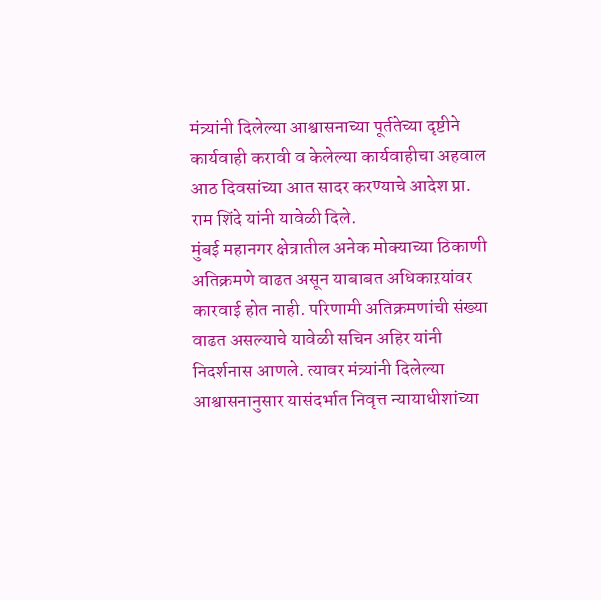मंत्र्यांनी दिलेल्या आश्वासनाच्या पूर्ततेच्या दृष्टीने कार्यवाही करावी व केलेल्या कार्यवाहीचा अहवाल आठ दिवसांच्या आत सादर करण्याचे आदेश प्रा. राम शिंदे यांनी यावेळी दिले.
मुंबई महानगर क्षेत्रातील अनेक मोक्याच्या ठिकाणी अतिक्रमणे वाढत असून याबाबत अधिकाऱयांवर कारवाई होत नाही. परिणामी अतिक्रमणांची संख्या वाढत असल्याचे यावेळी सचिन अहिर यांनी निदर्शनास आणले. त्यावर मंत्र्यांनी दिलेल्या आश्वासनानुसार यासंदर्भात निवृत्त न्यायाधीशांच्या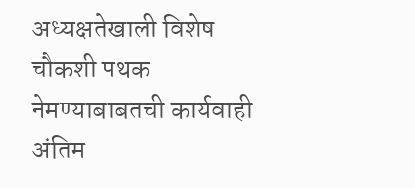अध्यक्षतेखाली विशेष चौकशी पथक नेमण्याबाबतची कार्यवाही अंतिम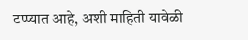टप्प्यात आहे, अशी माहिती यावेळी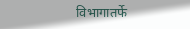विभागातर्फे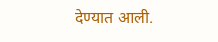देण्यात आली.